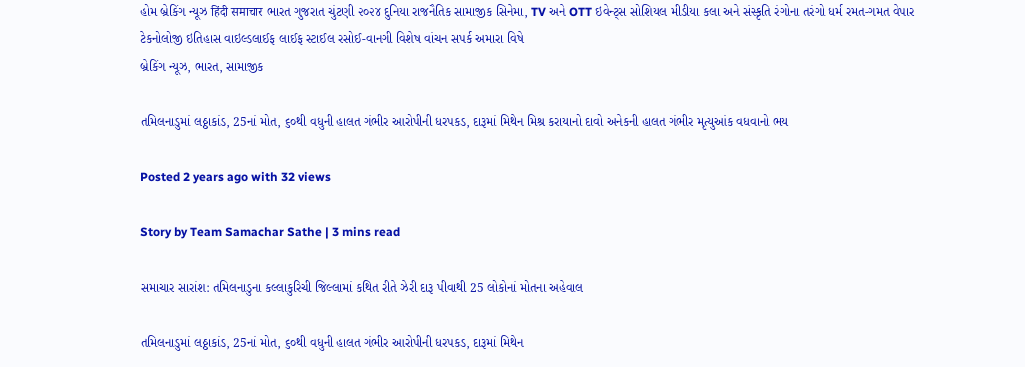હોમ બ્રેકિંગ ન્યૂઝ हिंदी समाचार ભારત ગુજરાત ચુંટણી ૨૦૨૪ દુનિયા રાજનૈતિક સામાજીક સિનેમા, TV અને OTT ઇવેન્ટ્સ સોશિયલ મીડીયા કલા અને સંસ્કૃતિ રંગોના તરંગો ધર્મ રમત-ગમત વેપાર ટેકનોલોજી ઇતિહાસ વાઇલ્ડલાઈફ લાઈફ સ્ટાઈલ રસોઈ-વાનગી વિશેષ વાંચન સપર્ક અમારા વિષે
બ્રેકિંગ ન્યૂઝ, ભારત, સામાજીક

તમિલનાડુમાં લઠ્ઠાકાંડ, 25નાં મોત, ૬૦થી વધુની હાલત ગંભીર આરોપીની ધરપકડ, દારૂમાં મિથેન મિશ્ર કરાયાનો દાવો અનેકની હાલત ગંભીર મૃત્યુઆંક વધવાનો ભય

Posted 2 years ago with 32 views

Story by Team Samachar Sathe | 3 mins read

સમાચાર સારાંશ: તમિલનાડુના કલ્લાકુરિચી જિલ્લામાં કથિત રીતે ઝેરી દારૂ પીવાથી 25 લોકોનાં મોતના અહેવાલ

તમિલનાડુમાં લઠ્ઠાકાંડ, 25નાં મોત, ૬૦થી વધુની હાલત ગંભીર આરોપીની ધરપકડ, દારૂમાં મિથેન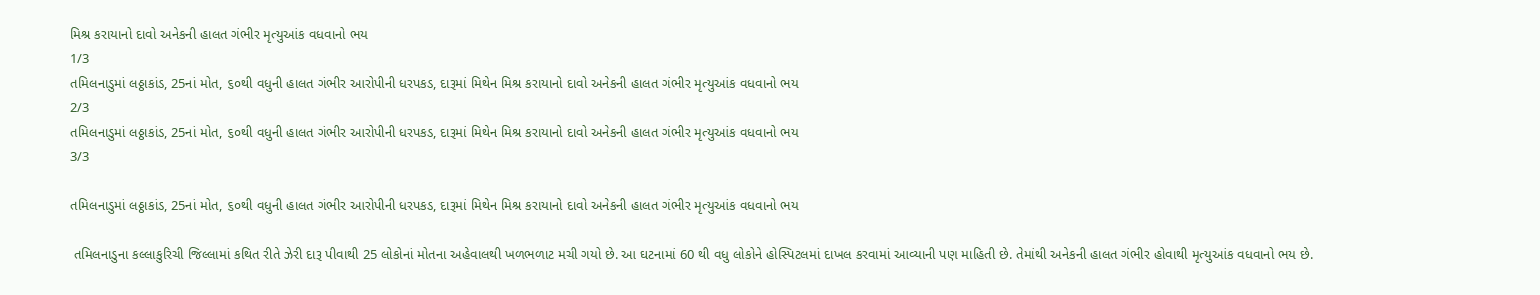મિશ્ર કરાયાનો દાવો અનેકની હાલત ગંભીર મૃત્યુઆંક વધવાનો ભય
1/3
તમિલનાડુમાં લઠ્ઠાકાંડ, 25નાં મોત, ૬૦થી વધુની હાલત ગંભીર આરોપીની ધરપકડ, દારૂમાં મિથેન મિશ્ર કરાયાનો દાવો અનેકની હાલત ગંભીર મૃત્યુઆંક વધવાનો ભય
2/3
તમિલનાડુમાં લઠ્ઠાકાંડ, 25નાં મોત, ૬૦થી વધુની હાલત ગંભીર આરોપીની ધરપકડ, દારૂમાં મિથેન મિશ્ર કરાયાનો દાવો અનેકની હાલત ગંભીર મૃત્યુઆંક વધવાનો ભય
3/3

તમિલનાડુમાં લઠ્ઠાકાંડ, 25નાં મોત, ૬૦થી વધુની હાલત ગંભીર આરોપીની ધરપકડ, દારૂમાં મિથેન મિશ્ર કરાયાનો દાવો અનેકની હાલત ગંભીર મૃત્યુઆંક વધવાનો ભય

 તમિલનાડુના કલ્લાકુરિચી જિલ્લામાં કથિત રીતે ઝેરી દારૂ પીવાથી 25 લોકોનાં મોતના અહેવાલથી ખળભળાટ મચી ગયો છે. આ ઘટનામાં 60 થી વધુ લોકોને હોસ્પિટલમાં દાખલ કરવામાં આવ્યાની પણ માહિતી છે. તેમાંથી અનેકની હાલત ગંભીર હોવાથી મૃત્યુઆંક વધવાનો ભય છે.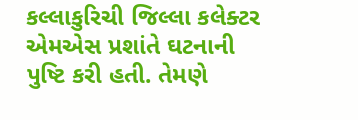કલ્લાકુરિચી જિલ્લા કલેક્ટર એમએસ પ્રશાંતે ઘટનાની પુષ્ટિ કરી હતી. તેમણે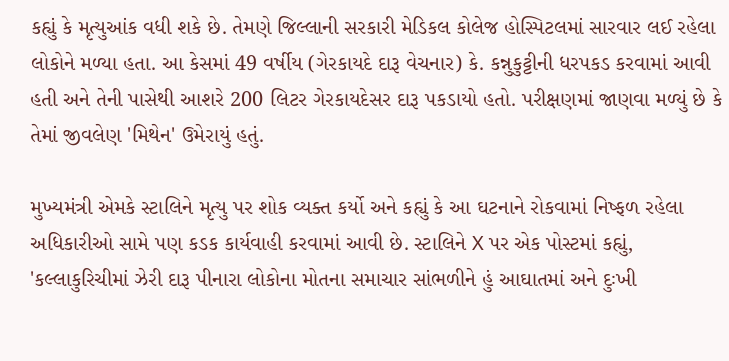કહ્યું કે મૃત્યુઆંક વધી શકે છે. તેમણે જિલ્લાની સરકારી મેડિકલ કોલેજ હોસ્પિટલમાં સારવાર લઈ રહેલા લોકોને મળ્યા હતા. આ કેસમાં 49 વર્ષીય (ગેરકાયદે દારૂ વેચનાર) કે. કન્નુકુટ્ટીની ધરપકડ કરવામાં આવી હતી અને તેની પાસેથી આશરે 200 લિટર ગેરકાયદેસર દારૂ પકડાયો હતો. પરીક્ષણમાં જાણવા મળ્યું છે કે તેમાં જીવલેણ 'મિથેન' ઉમેરાયું હતું.

મુખ્યમંત્રી એમકે સ્ટાલિને મૃત્યુ પર શોક વ્યક્ત કર્યો અને કહ્યું કે આ ઘટનાને રોકવામાં નિષ્ફળ રહેલા અધિકારીઓ સામે પણ કડક કાર્યવાહી કરવામાં આવી છે. સ્ટાલિને X પર એક પોસ્ટમાં કહ્યું, 'કલ્લાકુરિચીમાં ઝેરી દારૂ પીનારા લોકોના મોતના સમાચાર સાંભળીને હું આઘાતમાં અને દુઃખી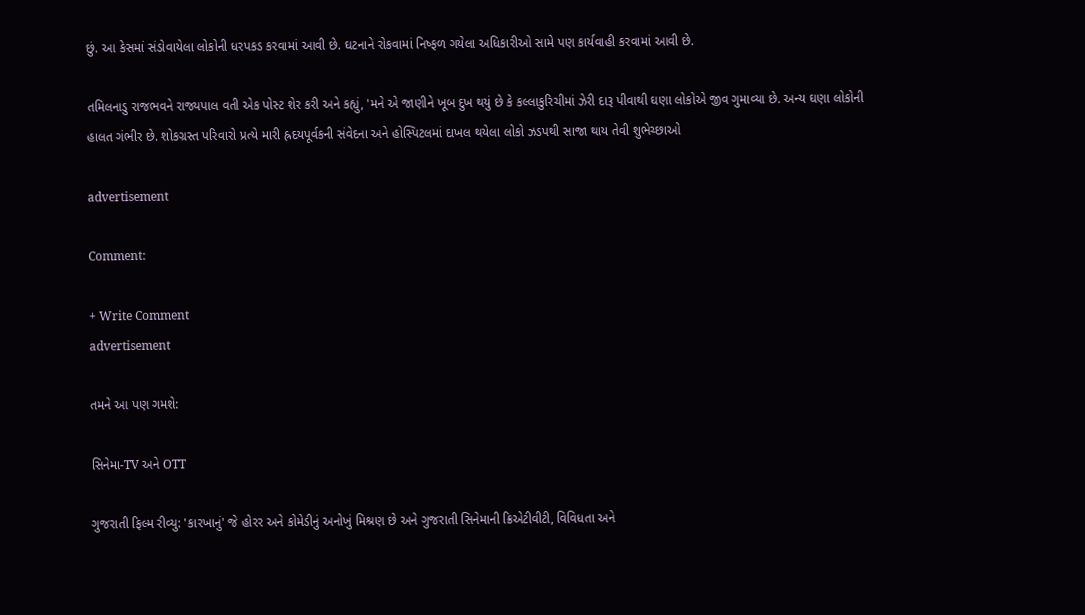છું. આ કેસમાં સંડોવાયેલા લોકોની ધરપકડ કરવામાં આવી છે. ઘટનાને રોકવામાં નિષ્ફળ ગયેલા અધિકારીઓ સામે પણ કાર્યવાહી કરવામાં આવી છે.

તમિલનાડુ રાજભવને રાજ્યપાલ વતી એક પોસ્ટ શેર કરી અને કહ્યું, 'મને એ જાણીને ખૂબ દુખ થયું છે કે કલ્લાકુરિચીમાં ઝેરી દારૂ પીવાથી ઘણા લોકોએ જીવ ગુમાવ્યા છે. અન્ય ઘણા લોકોની હાલત ગંભીર છે. શોકગ્રસ્ત પરિવારો પ્રત્યે મારી હ્રદયપૂર્વકની સંવેદના અને હોસ્પિટલમાં દાખલ થયેલા લોકો ઝડપથી સાજા થાય તેવી શુભેચ્છાઓ

advertisement

Comment:

+ Write Comment
advertisement

તમને આ પણ ગમશે:

સિનેમા-TV અને OTT

ગુજરાતી ફિલ્મ રીવ્યુ: 'કારખાનું' જે હોરર અને કોમેડીનું અનોખું મિશ્રણ છે અને ગુજરાતી સિનેમાની ક્રિએટીવીટી, વિવિધતા અને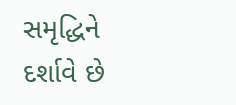સમૃદ્ધિને દર્શાવે છે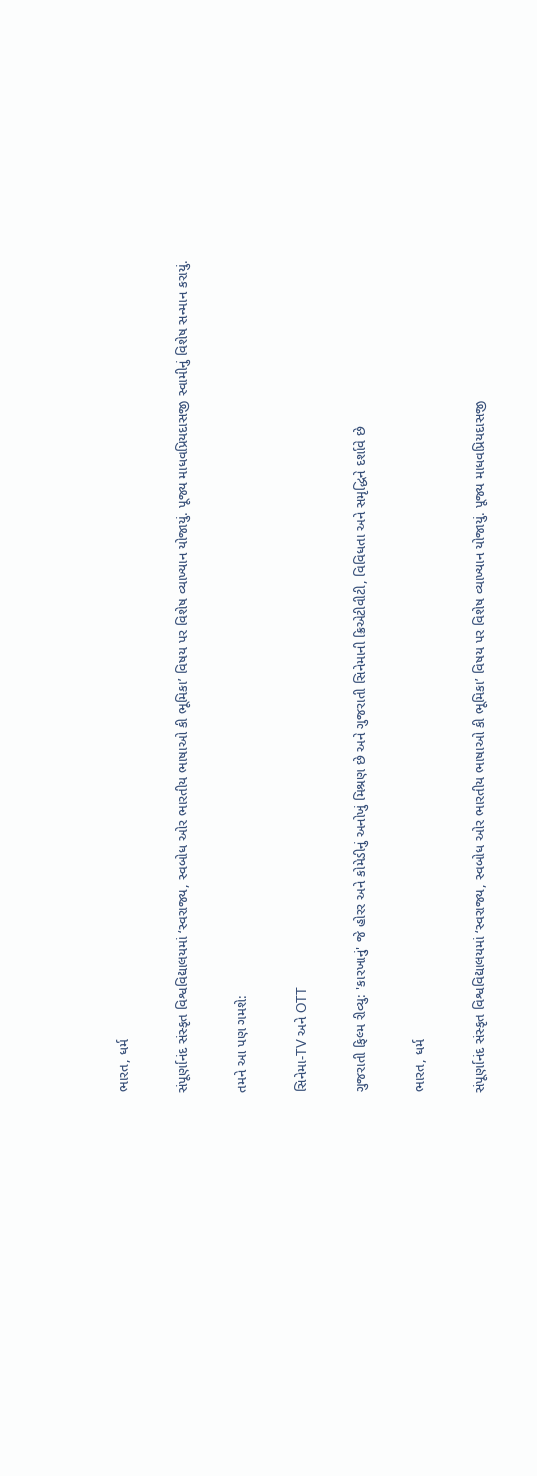ભારત, ધર્મ

સંપૂર્ણાનંદ સંસ્કૃત વિશ્વવિદ્યાલયમાં ‘સ્વરાજ્ય, સ્વબોધ ઓર ભારતીય ભાષાઓ કી ભૂમિકા’ વિષય પર વિશેષ વ્યાખ્યાન યોજાયું. પૂજ્ય માધવપ્રિયદાસજી સ્વામીનું વિશેષ સન્માન કરાયું.

તમને આ પણ ગમશે:

સિનેમા-TV અને OTT

ગુજરાતી ફિલ્મ રીવ્યુ: 'કારખાનું' જે હોરર અને કોમેડીનું અનોખું મિશ્રણ છે અને ગુજરાતી સિનેમાની ક્રિએટીવીટી, વિવિધતા અને સમૃદ્ધિને દર્શાવે છે

ભારત, ધર્મ

સંપૂર્ણાનંદ સંસ્કૃત વિશ્વવિદ્યાલયમાં ‘સ્વરાજ્ય, સ્વબોધ ઓર ભારતીય ભાષાઓ કી ભૂમિકા’ વિષય પર વિશેષ વ્યાખ્યાન યોજાયું. પૂજ્ય માધવપ્રિયદાસજી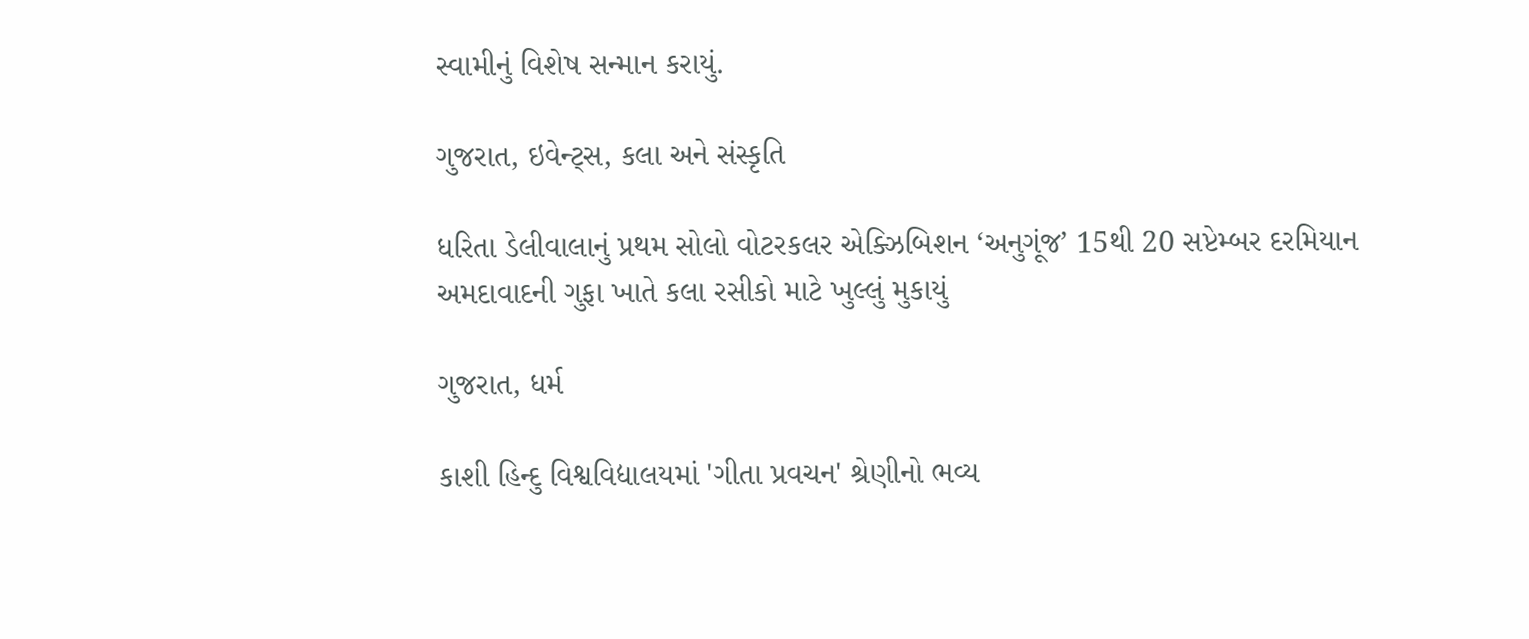સ્વામીનું વિશેષ સન્માન કરાયું.

ગુજરાત, ઇવેન્ટ્સ, કલા અને સંસ્કૃતિ

ધરિતા ડેલીવાલાનું પ્રથમ સોલો વોટરકલર એક્ઝિબિશન ‘અનુગૂંજ’ 15થી 20 સપ્ટેમ્બર દરમિયાન અમદાવાદની ગુફા ખાતે કલા રસીકો માટે ખુલ્લું મુકાયું

ગુજરાત, ધર્મ

કાશી હિન્દુ વિશ્વવિદ્યાલયમાં 'ગીતા પ્રવચન' શ્રેણીનો ભવ્ય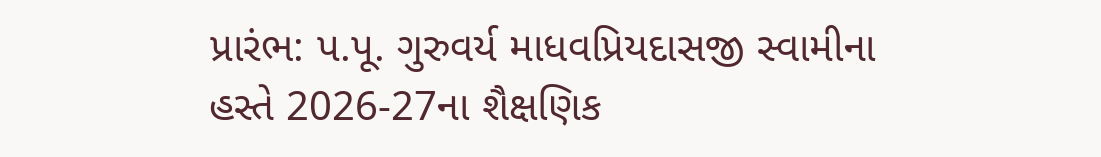પ્રારંભ: પ.પૂ. ગુરુવર્ય માધવપ્રિયદાસજી સ્વામીના હસ્તે 2026-27ના શૈક્ષણિક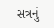સત્રનું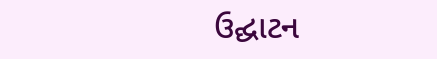ઉદ્ઘાટન